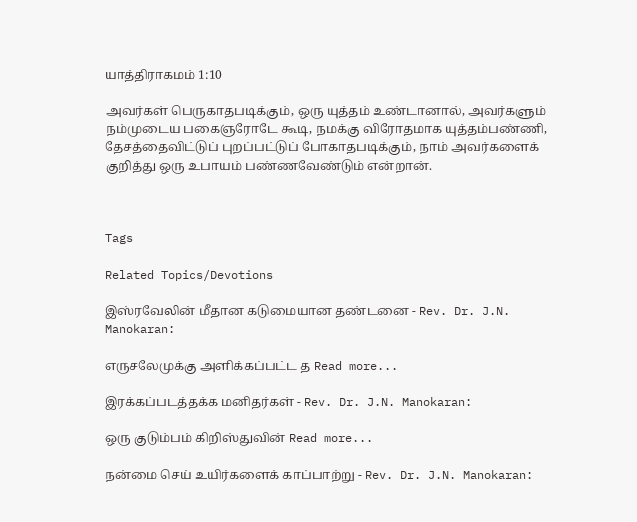யாத்திராகமம் 1:10

அவர்கள் பெருகாதபடிக்கும், ஒரு யுத்தம் உண்டானால், அவர்களும் நம்முடைய பகைஞரோடே கூடி, நமக்கு விரோதமாக யுத்தம்பண்ணி, தேசத்தைவிட்டுப் புறப்பட்டுப் போகாதபடிக்கும், நாம் அவர்களைக் குறித்து ஒரு உபாயம் பண்ணவேண்டும் என்றான்.



Tags

Related Topics/Devotions

இஸ்ரவேலின் மீதான கடுமையான தண்டனை - Rev. Dr. J.N. Manokaran:

எருசலேமுக்கு அளிக்கப்பட்ட த Read more...

இரக்கப்படத்தக்க மனிதர்கள் - Rev. Dr. J.N. Manokaran:

ஒரு குடும்பம் கிறிஸ்துவின் Read more...

நன்மை செய் உயிர்களைக் காப்பாற்று - Rev. Dr. J.N. Manokaran: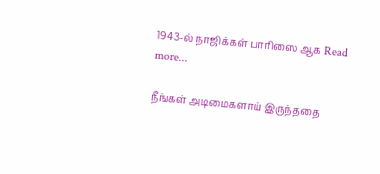1943-ல் நாஜிக்கள் பாரிஸை ஆக Read more...

நீங்கள் அடிமைகளாய் இருந்ததை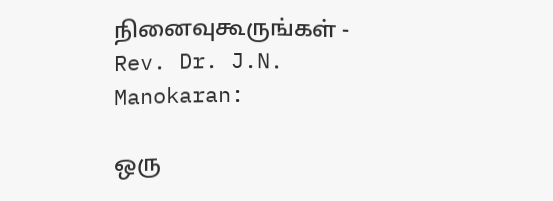நினைவுகூருங்கள் - Rev. Dr. J.N. Manokaran:

ஒரு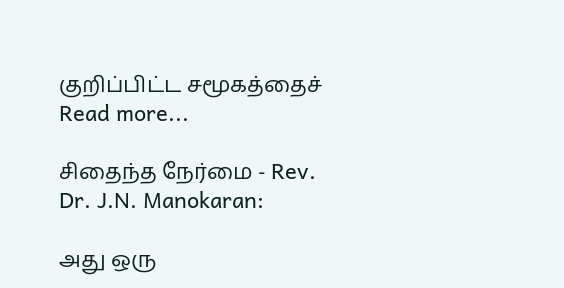குறிப்பிட்ட சமூகத்தைச் Read more...

சிதைந்த நேர்மை - Rev. Dr. J.N. Manokaran:

அது ஒரு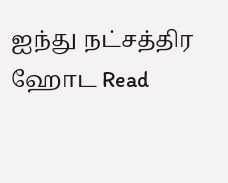ஐந்து நட்சத்திர ஹோட Read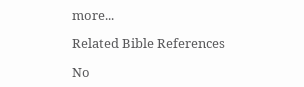more...

Related Bible References

No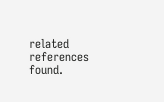related references found.